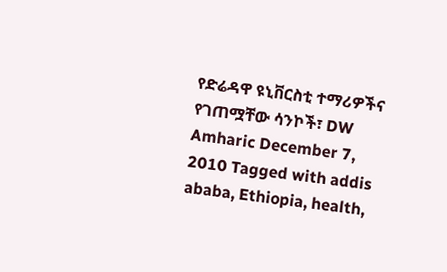የድሬዳዋ ዩኒቨርስቲ ተማሪዎችና የገጠሟቸው ሳንኮች፣ DW Amharic December 7, 2010 Tagged with addis ababa, Ethiopia, health,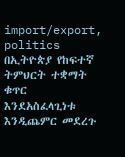import/export, politics በኢትዮጵያ የከፍተኛ ትምህርት ተቋማት ቁጥር እንደአስፈላጊነቱ እንዲጨምር መደረጉ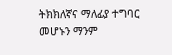ትክክለኛና ማለፊያ ተግባር መሆኑን ማንም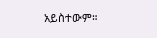አይስተውም።